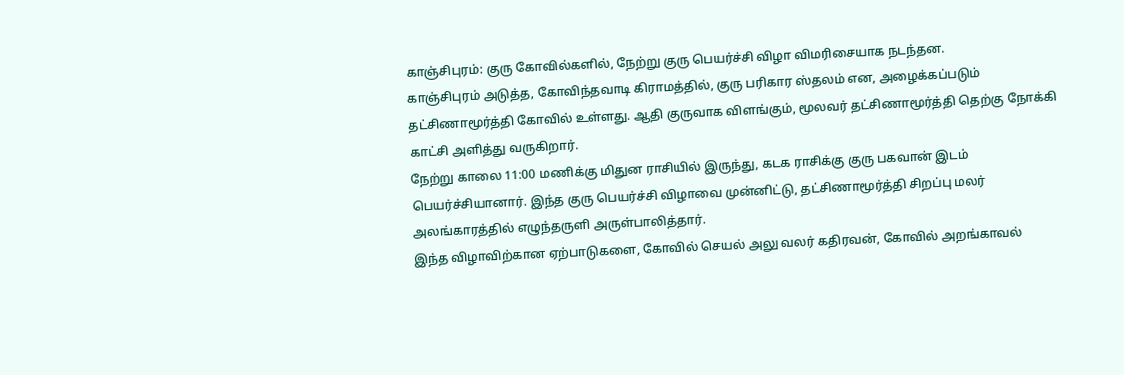காஞ்சிபுரம்: குரு கோவில்களில், நேற்று குரு பெயர்ச்சி விழா விமரிசையாக நடந்தன.
காஞ்சிபுரம் அடுத்த, கோவிந்தவாடி கிராமத்தில், குரு பரிகார ஸ்தலம் என, அழைக்கப்படும் தட்சிணாமூர்த்தி கோவில் உள்ளது. ஆதி குருவாக விளங்கும், மூலவர் தட்சிணாமூர்த்தி தெற்கு நோக்கி காட்சி அளித்து வருகிறார்.
நேற்று காலை 11:00 மணிக்கு மிதுன ராசியில் இருந்து, கடக ராசிக்கு குரு பகவான் இடம் பெயர்ச்சியானார். இந்த குரு பெயர்ச்சி விழாவை முன்னிட்டு, தட்சிணாமூர்த்தி சிறப்பு மலர் அலங்காரத்தில் எழுந்தருளி அருள்பாலித்தார்.
இந்த விழாவிற்கான ஏற்பாடுகளை, கோவில் செயல் அலு வலர் கதிரவன், கோவில் அறங்காவல்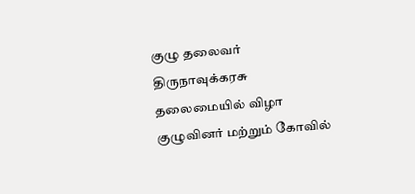குழு தலைவர் திருநாவுக்கரசு தலைமையில் விழா குழுவினர் மற்றும் கோவில்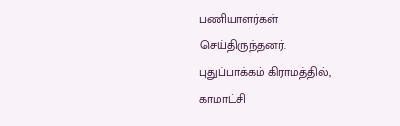பணியாளர்கள் செய்திருந்தனர்.
புதுப்பாக்கம் கிராமத்தில், காமாட்சி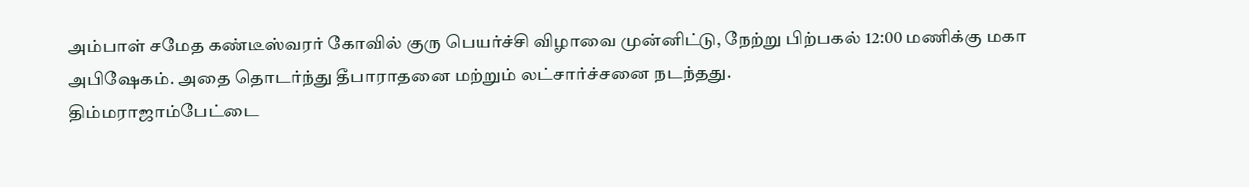அம்பாள் சமேத கண்டீஸ்வரர் கோவில் குரு பெயர்ச்சி விழாவை முன்னிட்டு, நேற்று பிற்பகல் 12:00 மணிக்கு மகா அபிஷேகம். அதை தொடர்ந்து தீபாராதனை மற்றும் லட்சார்ச்சனை நடந்தது.
திம்மராஜாம்பேட்டை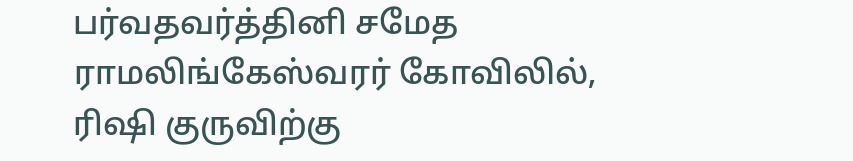பர்வதவர்த்தினி சமேத ராமலிங்கேஸ்வரர் கோவிலில், ரிஷி குருவிற்கு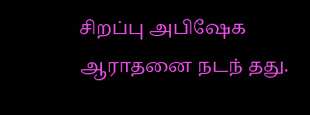சிறப்பு அபிஷேக ஆராதனை நடந் தது.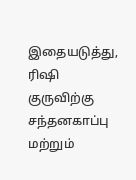இதையடுத்து, ரிஷி குருவிற்கு சந்தனகாப்பு மற்றும்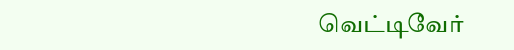வெட்டிவேர்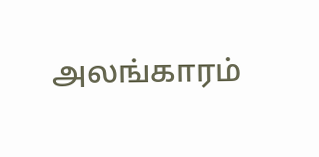அலங்காரம்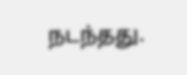நடந்தது.